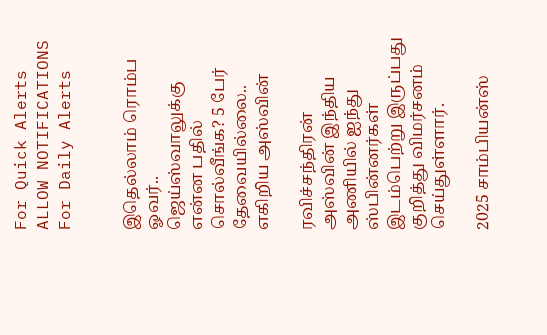For Quick Alerts
ALLOW NOTIFICATIONS
For Daily Alerts


இதெல்லாம் ரொம்ப ஓவர்.. ஜெய்ஸ்வாலுக்கு என்ன பதில் சொல்வீங்க? 5 பேர் தேவையில்லை.. எகிறிய அஸ்வின்

ரவிச்சந்திரன் அஸ்வின் இந்திய அணியில் ஐந்து ஸ்பின்னர்கள் இடம்பெற்று இருப்பது குறித்து விமர்சனம் செய்துள்ளார்.

2025 சாம்பியன்ஸ்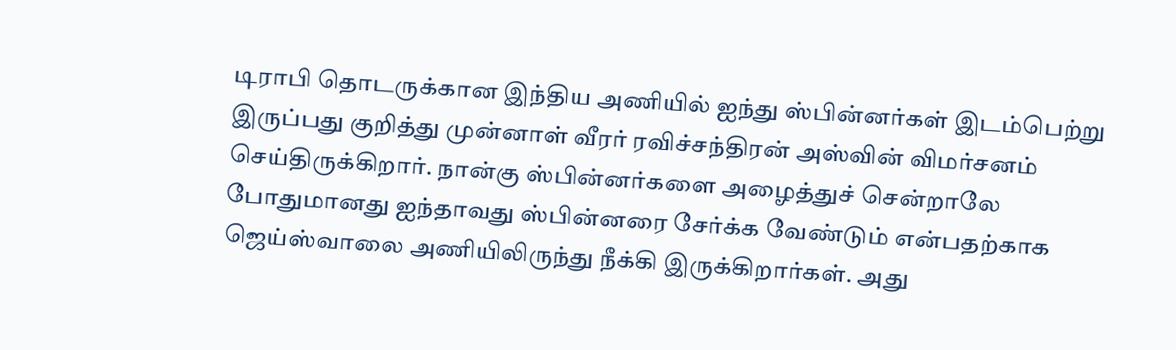டிராபி தொடருக்கான இந்திய அணியில் ஐந்து ஸ்பின்னர்கள் இடம்பெற்று இருப்பது குறித்து முன்னாள் வீரர் ரவிச்சந்திரன் அஸ்வின் விமர்சனம் செய்திருக்கிறார். நான்கு ஸ்பின்னர்களை அழைத்துச் சென்றாலே போதுமானது ஐந்தாவது ஸ்பின்னரை சேர்க்க வேண்டும் என்பதற்காக ஜெய்ஸ்வாலை அணியிலிருந்து நீக்கி இருக்கிறார்கள். அது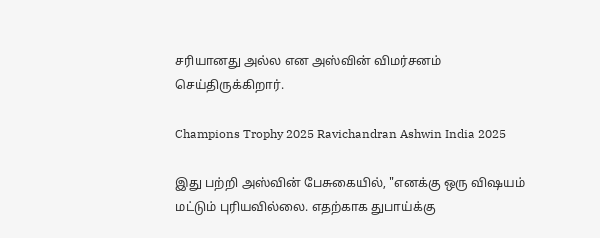சரியானது அல்ல என அஸ்வின் விமர்சனம் செய்திருக்கிறார்.

Champions Trophy 2025 Ravichandran Ashwin India 2025

இது பற்றி அஸ்வின் பேசுகையில், "எனக்கு ஒரு விஷயம் மட்டும் புரியவில்லை. எதற்காக துபாய்க்கு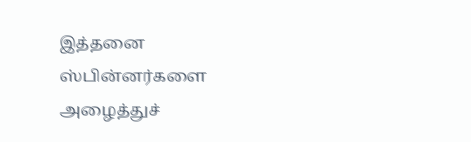இத்தனை ஸ்பின்னர்களை அழைத்துச்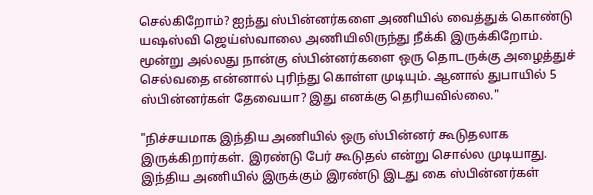செல்கிறோம்? ஐந்து ஸ்பின்னர்களை அணியில் வைத்துக் கொண்டு யஷஸ்வி ஜெய்ஸ்வாலை அணியிலிருந்து நீக்கி இருக்கிறோம். மூன்று அல்லது நான்கு ஸ்பின்னர்களை ஒரு தொடருக்கு அழைத்துச் செல்வதை என்னால் புரிந்து கொள்ள முடியும். ஆனால் துபாயில் 5 ஸ்பின்னர்கள் தேவையா? இது எனக்கு தெரியவில்லை."

"நிச்சயமாக இந்திய அணியில் ஒரு ஸ்பின்னர் கூடுதலாக இருக்கிறார்கள். இரண்டு பேர் கூடுதல் என்று சொல்ல முடியாது. இந்திய அணியில் இருக்கும் இரண்டு இடது கை ஸ்பின்னர்கள்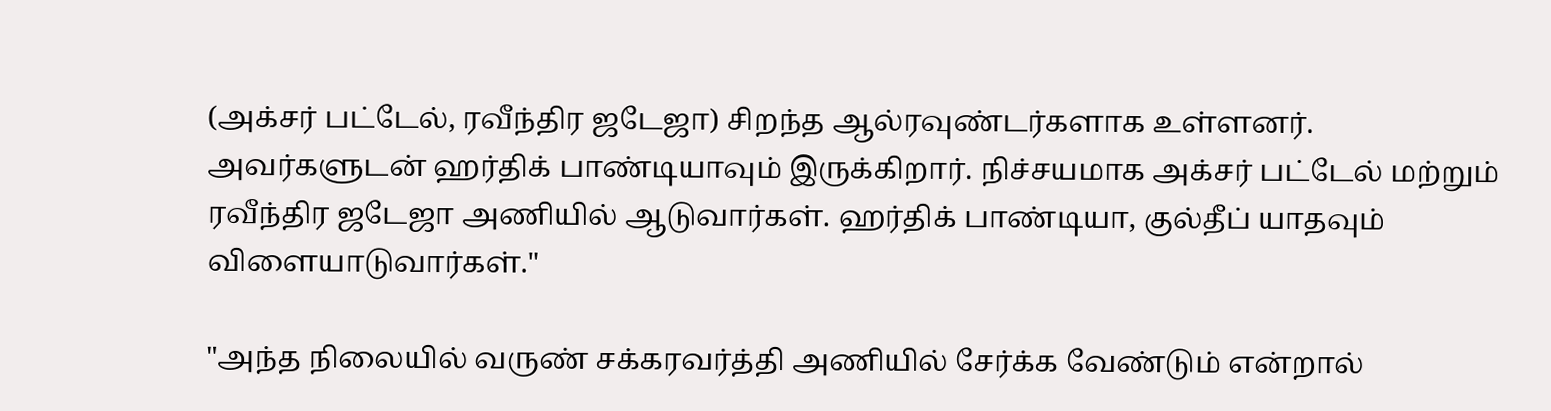(அக்சர் பட்டேல், ரவீந்திர ஜடேஜா) சிறந்த ஆல்ரவுண்டர்களாக உள்ளனர். அவர்களுடன் ஹர்திக் பாண்டியாவும் இருக்கிறார். நிச்சயமாக அக்சர் பட்டேல் மற்றும் ரவீந்திர ஜடேஜா அணியில் ஆடுவார்கள். ஹர்திக் பாண்டியா, குல்தீப் யாதவும் விளையாடுவார்கள்."

"அந்த நிலையில் வருண் சக்கரவர்த்தி அணியில் சேர்க்க வேண்டும் என்றால்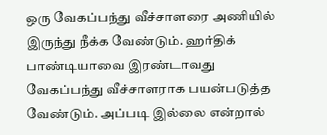ஒரு வேகப்பந்து வீச்சாளரை அணியில் இருந்து நீக்க வேண்டும். ஹர்திக் பாண்டியாவை இரண்டாவது வேகப்பந்து வீச்சாளராக பயன்படுத்த வேண்டும். அப்படி இல்லை என்றால்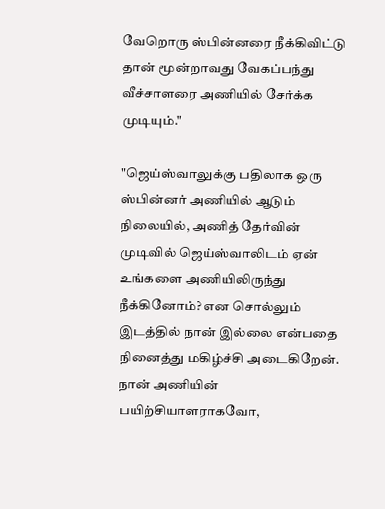வேறொரு ஸ்பின்னரை நீக்கிவிட்டு தான் மூன்றாவது வேகப்பந்து வீச்சாளரை அணியில் சேர்க்க முடியும்."

"ஜெய்ஸ்வாலுக்கு பதிலாக ஒரு ஸ்பின்னர் அணியில் ஆடும் நிலையில், அணித் தேர்வின் முடிவில் ஜெய்ஸ்வாலிடம் ஏன் உங்களை அணியிலிருந்து நீக்கினோம்? என சொல்லும் இடத்தில் நான் இல்லை என்பதை நினைத்து மகிழ்ச்சி அடைகிறேன். நான் அணியின் பயிற்சியாளராகவோ,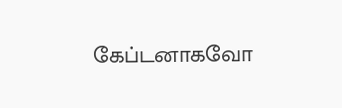கேப்டனாகவோ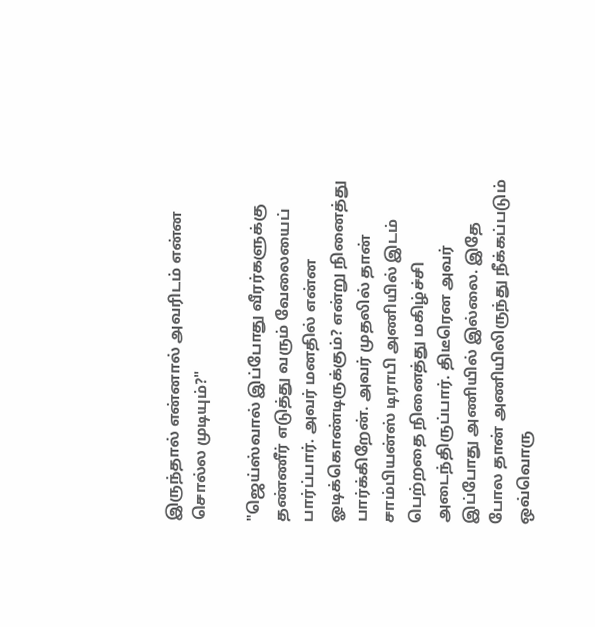இருந்தால் என்னால் அவரிடம் என்ன சொல்ல முடியும்?"

"ஜெய்ஸ்வால் இப்போது வீரர்களுக்கு தண்ணீர் எடுத்து வரும் வேலையைப் பார்ப்பார். அவர் மனதில் என்ன ஓடிக்கொண்டிருக்கும்? என்று நினைத்து பார்க்கிறேன். அவர் முதலில் தான் சாம்பியன்ஸ் டிராபி அணியில் இடம் பெற்றதை நினைத்து மகிழ்ச்சி அடைந்திருப்பார். திடீரென அவர் இப்போது அணியில் இல்லை. இதே போல தான் அணியிலிருந்து நீக்கப்படும் ஒவ்வொரு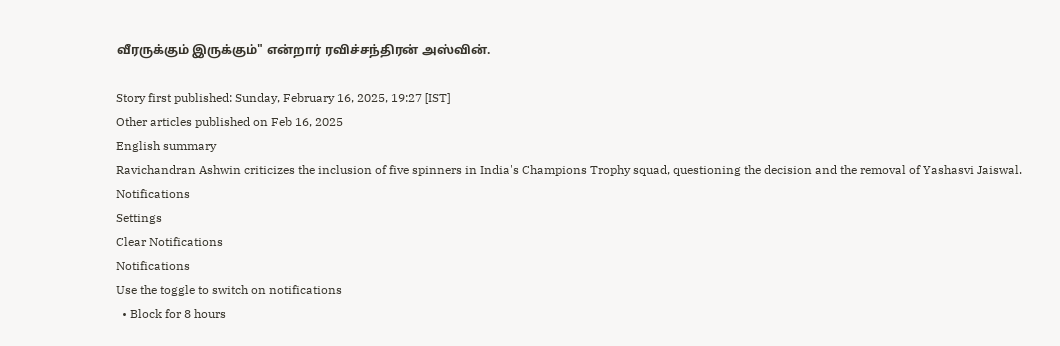வீரருக்கும் இருக்கும்" என்றார் ரவிச்சந்திரன் அஸ்வின்.

Story first published: Sunday, February 16, 2025, 19:27 [IST]
Other articles published on Feb 16, 2025
English summary
Ravichandran Ashwin criticizes the inclusion of five spinners in India's Champions Trophy squad, questioning the decision and the removal of Yashasvi Jaiswal.
Notifications
Settings
Clear Notifications
Notifications
Use the toggle to switch on notifications
  • Block for 8 hours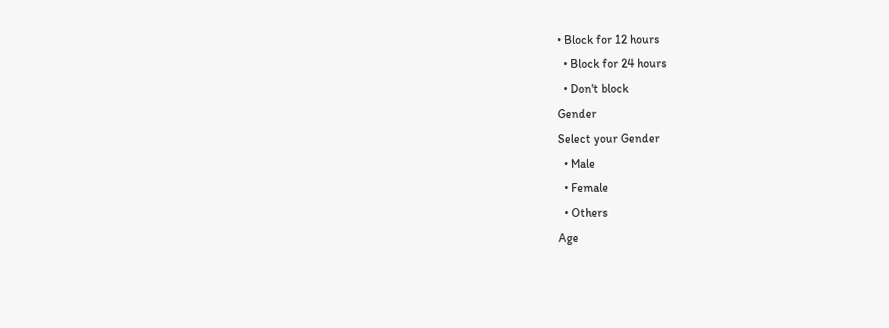• Block for 12 hours
  • Block for 24 hours
  • Don't block
Gender
Select your Gender
  • Male
  • Female
  • Others
Age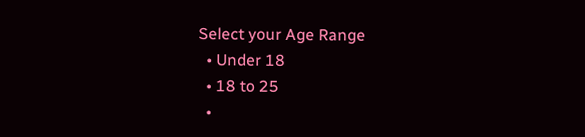Select your Age Range
  • Under 18
  • 18 to 25
  •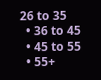26 to 35
  • 36 to 45
  • 45 to 55
  • 55+